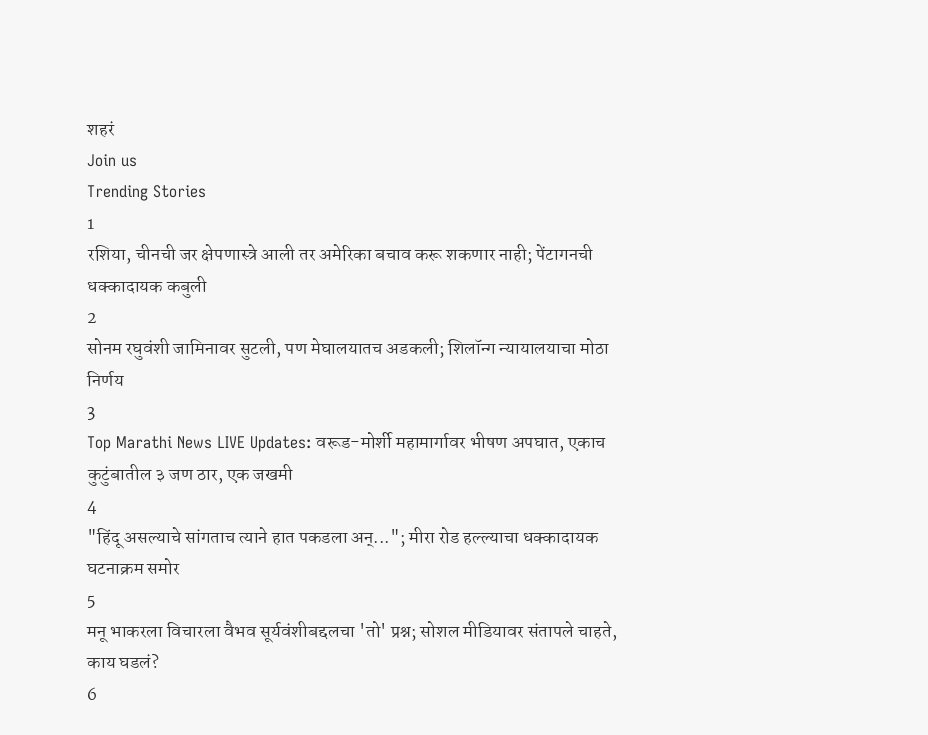शहरं
Join us
Trending Stories
1
रशिया, चीनची जर क्षेपणास्त्रे आली तर अमेरिका बचाव करू शकणार नाही; पेंटागनची धक्कादायक कबुली
2
सोनम रघुवंशी जामिनावर सुटली, पण मेघालयातच अडकली; शिलॉन्ग न्यायालयाचा मोठा निर्णय
3
Top Marathi News LIVE Updates: वरूड-मोर्शी महामार्गावर भीषण अपघात, एकाच कुटुंबातील ३ जण ठार, एक जखमी
4
"हिंदू असल्याचे सांगताच त्याने हात पकडला अन्..."; मीरा रोड हल्ल्याचा धक्कादायक घटनाक्रम समोर
5
मनू भाकरला विचारला वैभव सूर्यवंशीबद्दलचा 'तो' प्रश्न; सोशल मीडियावर संतापले चाहते, काय घडलं?
6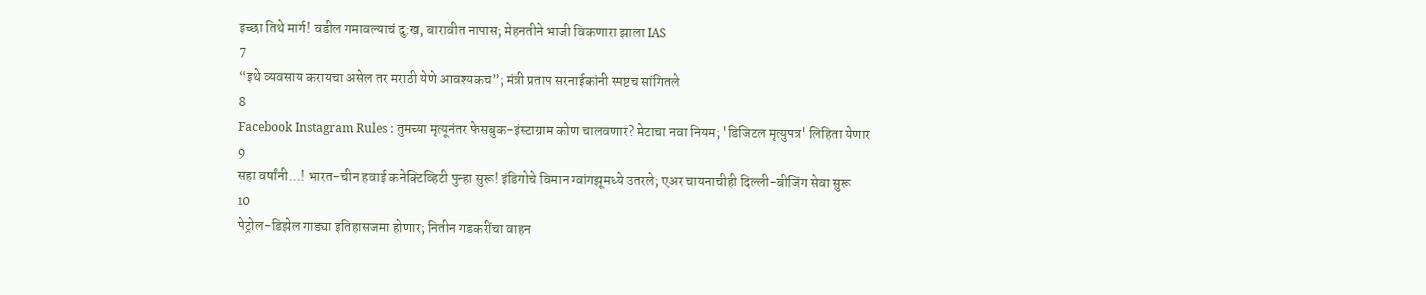इच्छा तिथे मार्ग! वडील गमावल्याचं दु:ख, बारावीत नापास; मेहनतीने भाजी विकणारा झाला IAS
7
“इथे व्यवसाय करायचा असेल तर मराठी येणे आवश्यकच”; मंत्री प्रताप सरनाईकांनी स्पष्टच सांगितले
8
Facebook Instagram Rules : तुमच्या मृत्यूनंतर फेसबुक-इंस्टाग्राम कोण चालवणार? मेटाचा नवा नियम; 'डिजिटल मृत्युपत्र' लिहिता येणार
9
सहा वर्षांनी...! भारत-चीन हवाई कनेक्टिव्हिटी पुन्हा सुरू! इंडिगोचे विमान ग्वांगझूमध्ये उतरले; एअर चायनाचीही दिल्ली-बीजिंग सेवा सुरू
10
पेट्रोल-डिझेल गाड्या इतिहासजमा होणार; नितीन गडकरींचा वाहन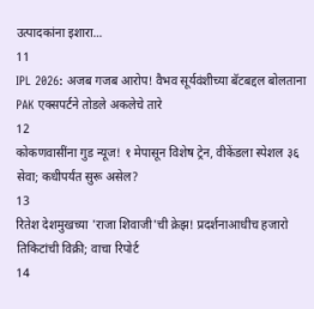उत्पादकांना इशारा...
11
IPL 2026: अजब गजब आरोप! वैभव सूर्यवंशीच्या बॅटबद्दल बोलताना PAK एक्सपर्टने तोडले अकलेचे तारे
12
कोकणवासींना गुड न्यूज! १ मेपासून विशेष ट्रेन, वीकेंडला स्पेशल ३६ सेवा; कधीपर्यंत सुरू असेल?
13
रितेश देशमुखच्या 'राजा शिवाजी'ची क्रेझ! प्रदर्शनाआधीच हजारो तिकिटांची विक्री; वाचा रिपोर्ट
14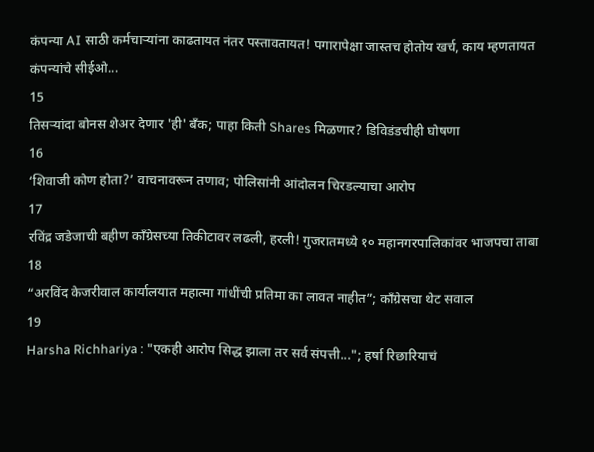कंपन्या AI साठी कर्मचाऱ्यांना काढतायत नंतर पस्तावतायत! पगारापेक्षा जास्तच होतोय खर्च, काय म्हणतायत कंपन्यांचे सीईओ...
15
तिसऱ्यांदा बोनस शेअर देणार 'ही' बँक; पाहा किती Shares मिळणार? डिविडंडचीही घोषणा
16
‘शिवाजी कोण होता?’ वाचनावरून तणाव; पोलिसांनी आंदोलन चिरडल्याचा आरोप
17
रविंद्र जडेजाची बहीण काँग्रेसच्या तिकीटावर लढली, हरली! गुजरातमध्ये १० महानगरपालिकांवर भाजपचा ताबा
18
“अरविंद केजरीवाल कार्यालयात महात्मा गांधींची प्रतिमा का लावत नाहीत”; काँग्रेसचा थेट सवाल
19
Harsha Richhariya : "एकही आरोप सिद्ध झाला तर सर्व संपत्ती..."; हर्षा रिछारियाचं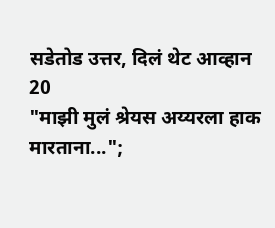सडेतोड उत्तर, दिलं थेट आव्हान
20
"माझी मुलं श्रेयस अय्यरला हाक मारताना...";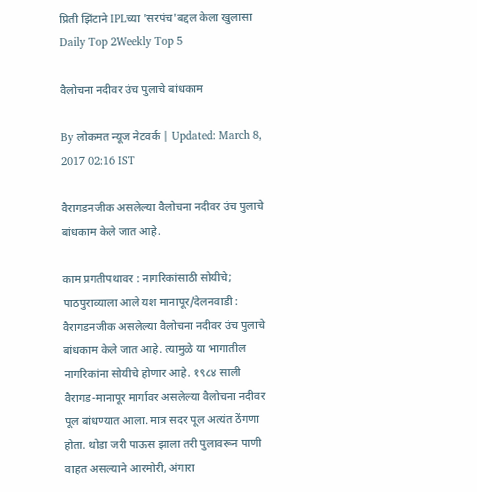प्रिती झिंटाने IPLच्या 'सरपंच'बद्दल केला खुलासा
Daily Top 2Weekly Top 5

वैलोचना नदीवर उंच पुलाचे बांधकाम

By लोकमत न्यूज नेटवर्क | Updated: March 8, 2017 02:16 IST

वैरागडनजीक असलेल्या वैलोचना नदीवर उंच पुलाचे बांधकाम केले जात आहे.

काम प्रगतीपथावर : नागरिकांसाठी सोयीचे; पाठपुराव्याला आले यश मानापूर/देलनवाडी : वैरागडनजीक असलेल्या वैलोचना नदीवर उंच पुलाचे बांधकाम केले जात आहे. त्यामुळे या भागातील नागरिकांना सोयीचे होणार आहे. १९८४ साली वैरागड-मानापूर मार्गावर असलेल्या वैलोचना नदीवर पूल बांधण्यात आला. मात्र सदर पूल अत्यंत ठेंगणा होता. थोडा जरी पाऊस झाला तरी पुलावरून पाणी वाहत असल्याने आरमोरी, अंगारा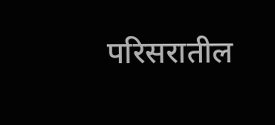परिसरातील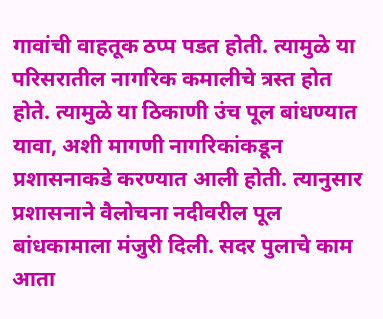गावांची वाहतूक ठप्प पडत होती. त्यामुळे या परिसरातील नागरिक कमालीचे त्रस्त होत होते. त्यामुळे या ठिकाणी उंच पूल बांधण्यात यावा, अशी मागणी नागरिकांकडून प्रशासनाकडे करण्यात आली होती. त्यानुसार प्रशासनाने वैलोचना नदीवरील पूल बांधकामाला मंजुरी दिली. सदर पुलाचे काम आता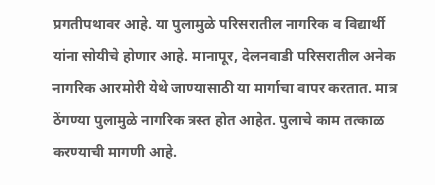प्रगतीपथावर आहे. या पुलामुळे परिसरातील नागरिक व विद्यार्थी यांना सोयीचे होणार आहे. मानापूर, देलनवाडी परिसरातील अनेक नागरिक आरमोरी येथे जाण्यासाठी या मार्गाचा वापर करतात. मात्र ठेंगण्या पुलामुळे नागरिक त्रस्त होत आहेत. पुलाचे काम तत्काळ करण्याची मागणी आहे.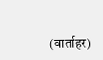(वार्ताहर)